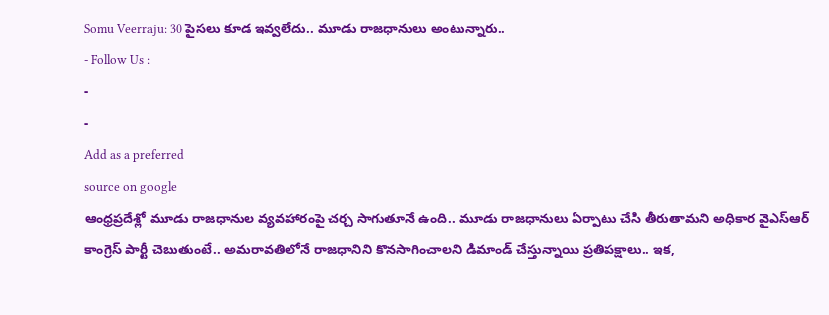Somu Veerraju: 30 పైసలు కూడ ఇవ్వలేదు.. మూడు రాజధానులు అంటున్నారు..
- Follow Us :
-
-
Add as a preferred
source on google
ఆంధ్రప్రదేశ్లో మూడు రాజధానుల వ్యవహారంపై చర్చ సాగుతూనే ఉంది.. మూడు రాజధానులు ఏర్పాటు చేసి తీరుతామని అధికార వైఎస్ఆర్ కాంగ్రెస్ పార్టీ చెబుతుంటే.. అమరావతిలోనే రాజధానిని కొనసాగించాలని డిమాండ్ చేస్తున్నాయి ప్రతిపక్షాలు.. ఇక,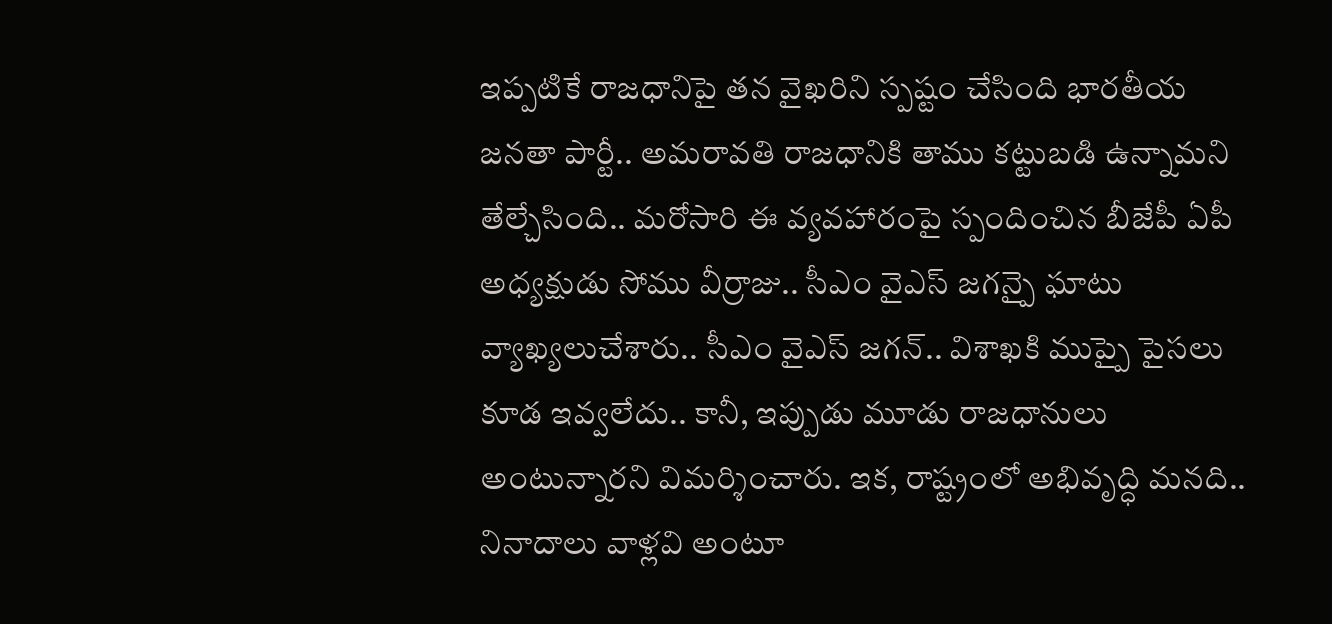ఇప్పటికే రాజధానిపై తన వైఖరిని స్పష్టం చేసింది భారతీయ జనతా పార్టీ.. అమరావతి రాజధానికి తాము కట్టుబడి ఉన్నామని తేల్చేసింది.. మరోసారి ఈ వ్యవహారంపై స్పందించిన బీజేపీ ఏపీ అధ్యక్షుడు సోము వీర్రాజు.. సీఎం వైఎస్ జగన్పై ఘాటు వ్యాఖ్యలుచేశారు.. సీఎం వైఎస్ జగన్.. విశాఖకి ముప్పై పైసలు కూడ ఇవ్వలేదు.. కానీ, ఇప్పుడు మూడు రాజధానులు అంటున్నారని విమర్శించారు. ఇక, రాష్ట్రంలో అభివృద్ధి మనది.. నినాదాలు వాళ్లవి అంటూ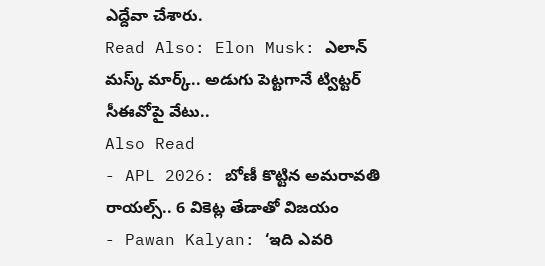ఎద్దేవా చేశారు.
Read Also: Elon Musk: ఎలాన్ మస్క్ మార్క్.. అడుగు పెట్టగానే ట్విట్టర్ సీఈవోపై వేటు..
Also Read
- APL 2026: బోణీ కొట్టిన అమరావతి రాయల్స్.. 6 వికెట్ల తేడాతో విజయం
- Pawan Kalyan: ‘ఇది ఎవరి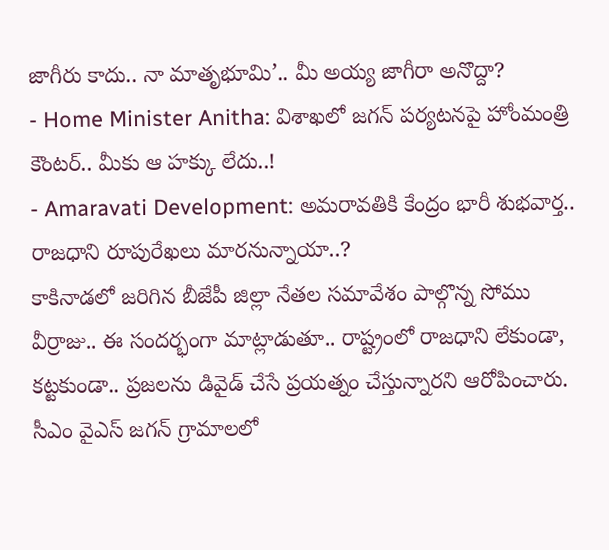జాగీరు కాదు.. నా మాతృభూమి’.. మీ అయ్య జాగీరా అనొద్దా?
- Home Minister Anitha: విశాఖలో జగన్ పర్యటనపై హోంమంత్రి కౌంటర్.. మీకు ఆ హక్కు లేదు..!
- Amaravati Development: అమరావతికి కేంద్రం భారీ శుభవార్త.. రాజధాని రూపురేఖలు మారనున్నాయా..?
కాకినాడలో జరిగిన బీజేపీ జిల్లా నేతల సమావేశం పాల్గొన్న సోము వీర్రాజు.. ఈ సందర్భంగా మాట్లాడుతూ.. రాష్ట్రంలో రాజధాని లేకుండా, కట్టకుండా.. ప్రజలను డివైడ్ చేసే ప్రయత్నం చేస్తున్నారని ఆరోపించారు. సీఎం వైఎస్ జగన్ గ్రామాలలో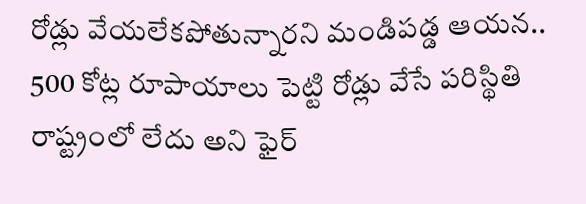రోడ్లు వేయలేకపోతున్నారని మండిపడ్డ ఆయన.. 500 కోట్ల రూపాయాలు పెట్టి రోడ్లు వేసే పరిస్థితి రాష్ట్రంలో లేదు అని ఫైర్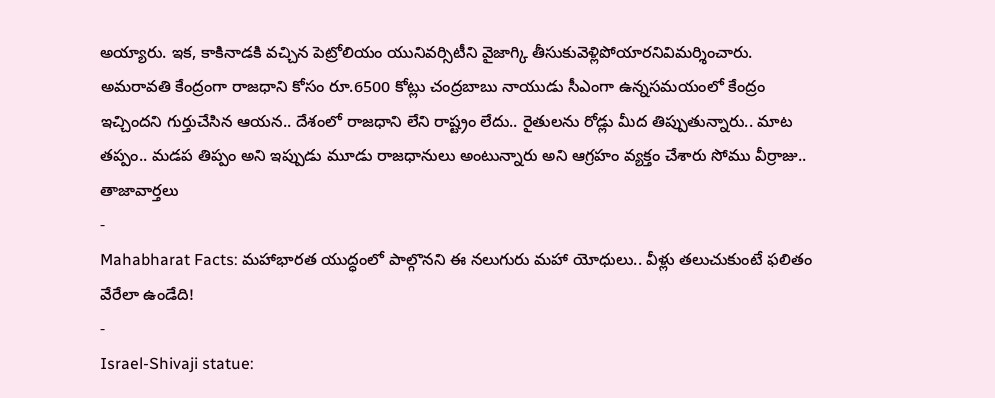అయ్యారు. ఇక, కాకినాడకి వచ్చిన పెట్రోలియం యునివర్సిటీని వైజాగ్కి తీసుకువెళ్లిపోయారనివిమర్శించారు. అమరావతి కేంద్రంగా రాజధాని కోసం రూ.6500 కోట్లు చంద్రబాబు నాయుడు సీఎంగా ఉన్నసమయంలో కేంద్రం ఇచ్చిందని గుర్తుచేసిన ఆయన.. దేశంలో రాజధాని లేని రాష్ట్రం లేదు.. రైతులను రోడ్లు మీద తిప్పుతున్నారు.. మాట తప్పం.. మడప తిప్పం అని ఇప్పుడు మూడు రాజధానులు అంటున్నారు అని ఆగ్రహం వ్యక్తం చేశారు సోము వీర్రాజు..
తాజావార్తలు
-
Mahabharat Facts: మహాభారత యుద్ధంలో పాల్గొనని ఈ నలుగురు మహా యోధులు.. వీళ్లు తలుచుకుంటే ఫలితం వేరేలా ఉండేది!
-
Israel-Shivaji statue: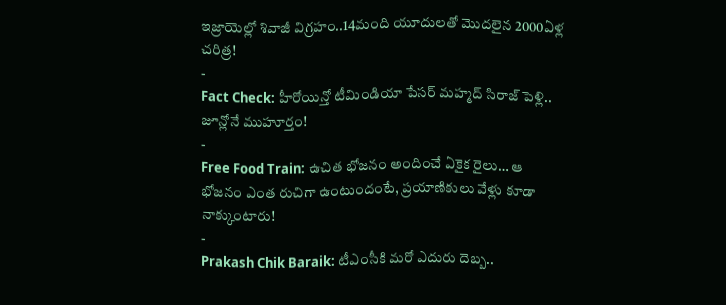ఇజ్రాయెల్లో శివాజీ విగ్రహం..14మంది యూదులతో మొదలైన 2000ఏళ్ల చరిత్ర!
-
Fact Check: హీరోయిన్తో టీమిండియా పేసర్ మహ్మద్ సిరాజ్ పెళ్లి.. జూన్లోనే ముహూర్తం!
-
Free Food Train: ఉచిత భోజనం అందించే ఏకైక రైలు… ఆ భోజనం ఎంత రుచిగా ఉంటుందంటే, ప్రయాణికులు వేళ్లు కూడా నాక్కుంటారు!
-
Prakash Chik Baraik: టీఎంసీకి మరో ఎదురు దెబ్బ..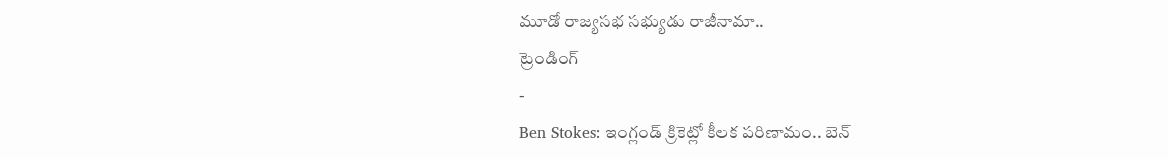మూడో రాజ్యసభ సభ్యుడు రాజీనామా..
ట్రెండింగ్
-
Ben Stokes: ఇంగ్లండ్ క్రికెట్లో కీలక పరిణామం.. బెన్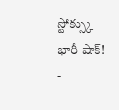స్టోక్స్కు భారీ షాక్!
-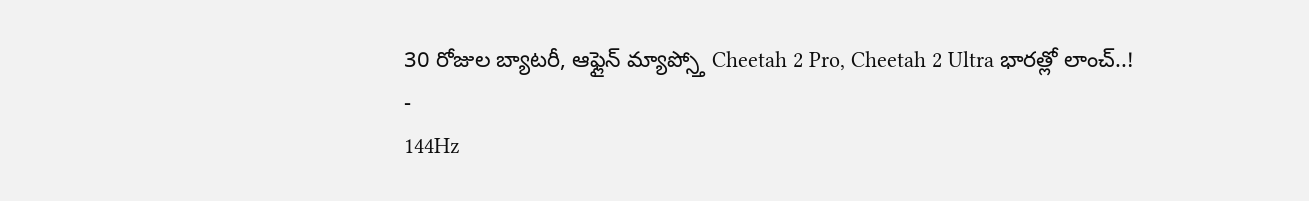30 రోజుల బ్యాటరీ, ఆఫ్లైన్ మ్యాప్స్తో Cheetah 2 Pro, Cheetah 2 Ultra భారత్లో లాంచ్..!
-
144Hz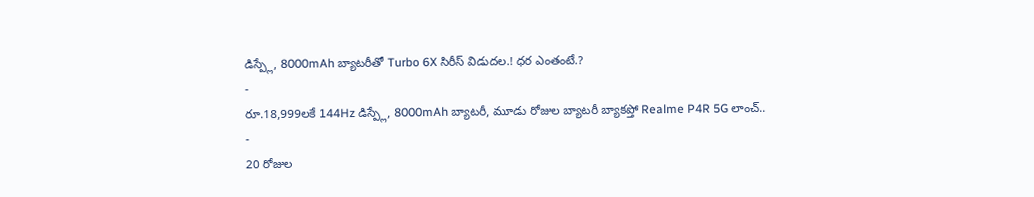డిస్ప్లే, 8000mAh బ్యాటరీతో Turbo 6X సిరీస్ విడుదల.! ధర ఎంతంటే.?
-
రూ.18,999లకే 144Hz డిస్ప్లే, 8000mAh బ్యాటరీ, మూడు రోజుల బ్యాటరీ బ్యాకప్తో Realme P4R 5G లాంచ్..
-
20 రోజుల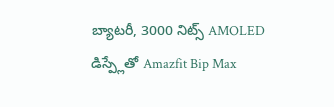బ్యాటరీ, 3000 నిట్స్ AMOLED డిస్ప్లేతో Amazfit Bip Max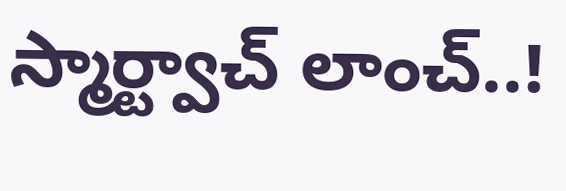స్మార్ట్వాచ్ లాంచ్..!